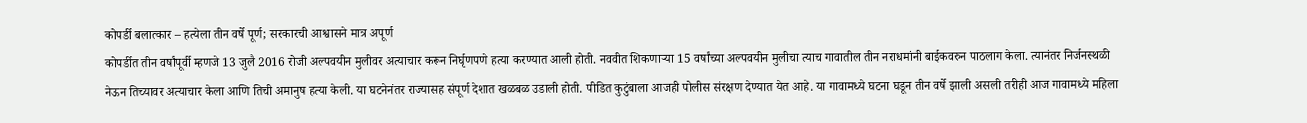कोपर्डी बलात्कार – हत्येला तीन वर्षे पूर्ण; सरकारची आश्वासने मात्र अपूर्ण
कोपर्डीत तीन वर्षांपूर्वी म्हणजे 13 जुलै 2016 रोजी अल्पवयीन मुलीवर अत्याचार करून निर्घृणपणे हत्या करण्यात आली होती. नववीत शिकणाऱ्या 15 वर्षांच्या अल्पवयीन मुलीचा त्याच गावातील तीन नराधमांनी बाईकवरुन पाठलाग केला. त्यानंतर निर्जनस्थळी नेऊन तिच्यावर अत्याचार केला आणि तिची अमानुष हत्या केली. या घटनेनंतर राज्यासह संपूर्ण देशात खळबळ उडाली होती. पीडित कुटुंबाला आजही पोलीस संरक्षण देण्यात येत आहे. या गावामध्ये घटना घडून तीन वर्षे झाली असली तरीही आज गावामध्ये महिला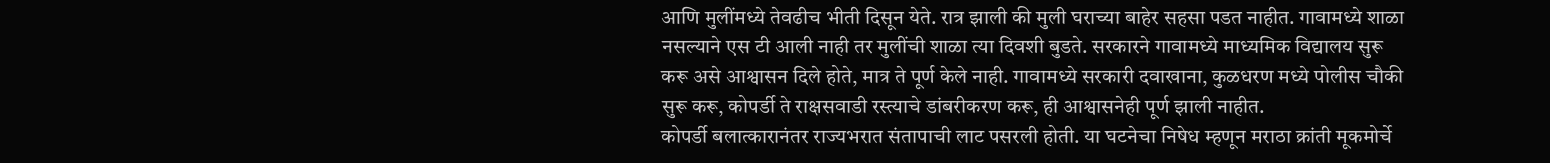आणि मुलींमध्ये तेवढीच भीती दिसून येते. रात्र झाली की मुली घराच्या बाहेर सहसा पडत नाहीत. गावामध्ये शाळा नसल्याने एस टी आली नाही तर मुलींची शाळा त्या दिवशी बुडते. सरकारने गावामध्ये माध्यमिक विद्यालय सुरू करू असे आश्वासन दिले होते, मात्र ते पूर्ण केले नाही. गावामध्ये सरकारी दवाखाना, कुळधरण मध्ये पोलीस चौकी सुरू करू, कोपर्डी ते राक्षसवाडी रस्त्याचे डांबरीकरण करू, ही आश्वासनेही पूर्ण झाली नाहीत.
कोपर्डी बलात्कारानंतर राज्यभरात संतापाची लाट पसरली होती. या घटनेचा निषेध म्हणून मराठा क्रांती मूकमोर्चे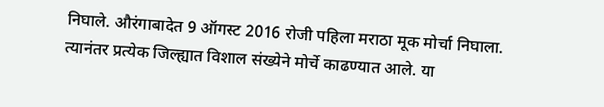निघाले. औरंगाबादेत 9 ऑगस्ट 2016 रोजी पहिला मराठा मूक मोर्चा निघाला. त्यानंतर प्रत्येक जिल्ह्यात विशाल संख्येने मोर्चे काढण्यात आले. या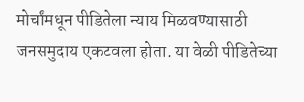मोर्चांमधून पीडितेला न्याय मिळवण्यासाठी जनसमुदाय एकटवला होता. या वेळी पीडितेच्या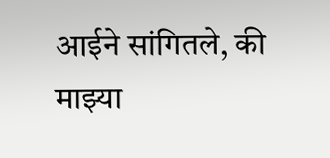आईने सांगितले, की माझ्या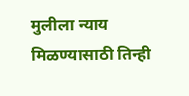मुलीला न्याय मिळण्यासाठी तिन्ही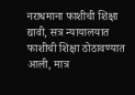नराधमाना फाशीची शिक्षा द्यावी, सत्र न्यायालयात फाशीची शिक्षा ठोठावण्यात आली, मात्र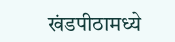खंडपीठामध्ये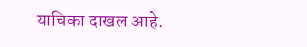याचिका दाखल आहे.